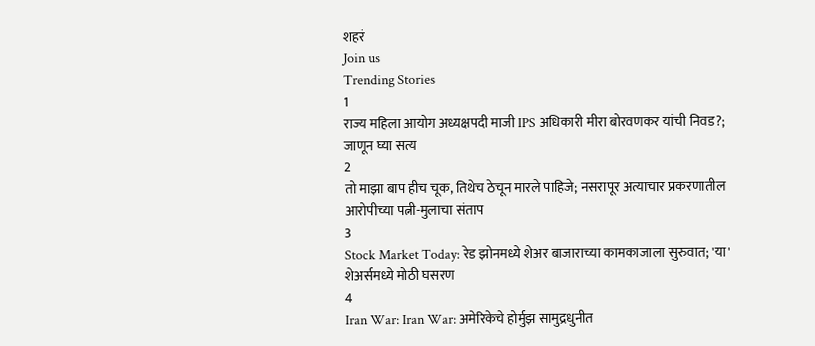शहरं
Join us
Trending Stories
1
राज्य महिला आयोग अध्यक्षपदी माजी IPS अधिकारी मीरा बोरवणकर यांची निवड?; जाणून घ्या सत्य
2
तो माझा बाप हीच चूक, तिथेच ठेचून मारले पाहिजे; नसरापूर अत्याचार प्रकरणातील आरोपीच्या पत्नी-मुलाचा संताप
3
Stock Market Today: रेड झोनमध्ये शेअर बाजाराच्या कामकाजाला सुरुवात; 'या' शेअर्समध्ये मोठी घसरण
4
Iran War: Iran War: अमेरिकेचे होर्मुझ सामुद्रधुनीत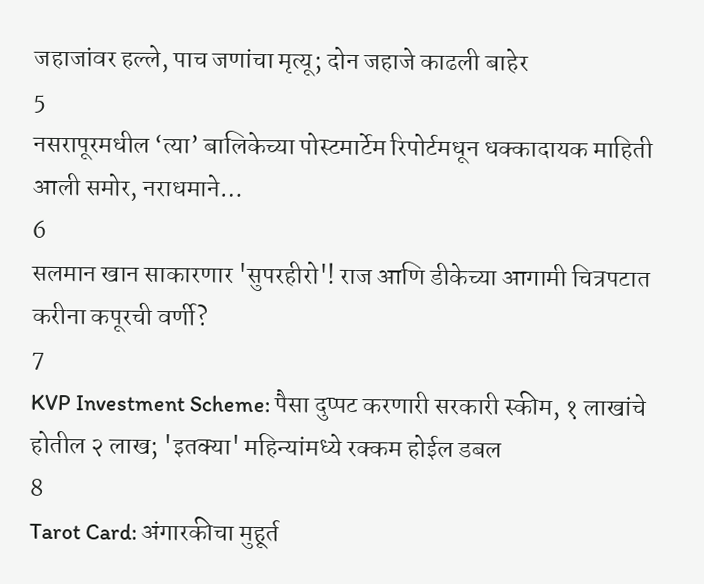जहाजांवर हल्ले, पाच जणांचा मृत्यू; दोन जहाजे काढली बाहेर
5
नसरापूरमधील ‘त्या’ बालिकेच्या पोस्टमार्टेम रिपोर्टमधून धक्कादायक माहिती आली समोर, नराधमाने…
6
सलमान खान साकारणार 'सुपरहीरो'! राज आणि डीकेच्या आगामी चित्रपटात करीना कपूरची वर्णी?
7
KVP Investment Scheme: पैसा दुप्पट करणारी सरकारी स्कीम, १ लाखांचे होतील २ लाख; 'इतक्या' महिन्यांमध्ये रक्कम होईल डबल
8
Tarot Card: अंगारकीचा मुहूर्त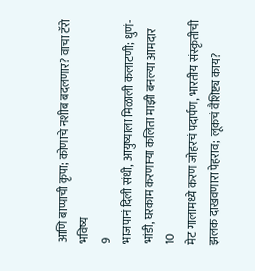आणि बाप्पाची कृपा; कोणाचे नशीब बदलणार? वाचा टॅरो भविष्य
9
भाजपानं दिली संधी, आयुष्याला मिळाली कलाटणी; धुणं-भांडी, घरकाम करणाऱ्या कलिता माझी बनल्या आमदार
10
मेट गालामध्ये करण जोहरचं पदार्पण, भारतीय संस्कृतीची झलक दाखवणारा पेहराव; लूकचं वैशिष्ट्य काय?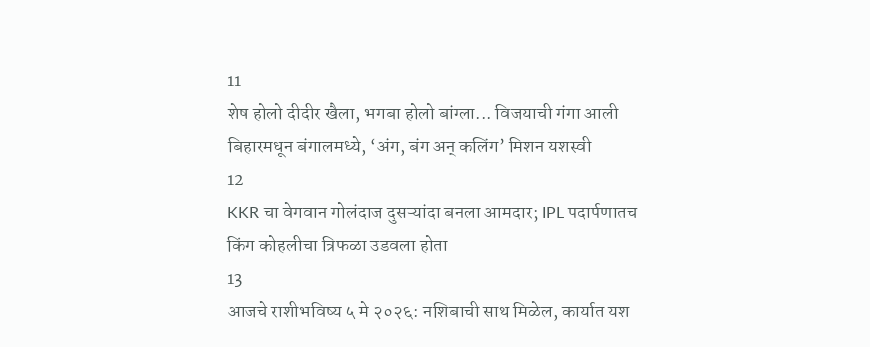11
शेष होलो दीदीर खैला, भगबा होलो बांग्ला... विजयाची गंगा आली बिहारमधून बंगालमध्ये, ‘अंग, बंग अन् कलिंग’ मिशन यशस्वी
12
KKR चा वेगवान गोलंदाज दुसऱ्यांदा बनला आमदार; IPL पदार्पणातच किंग कोहलीचा त्रिफळा उडवला होता
13
आजचे राशीभविष्य ५ मे २०२६: नशिबाची साथ मिळेल, कार्यात यश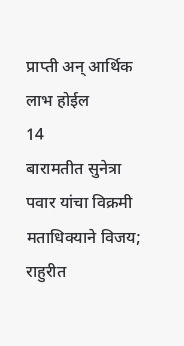प्राप्ती अन् आर्थिक लाभ होईल
14
बारामतीत सुनेत्रा पवार यांचा विक्रमी मताधिक्याने विजय; राहुरीत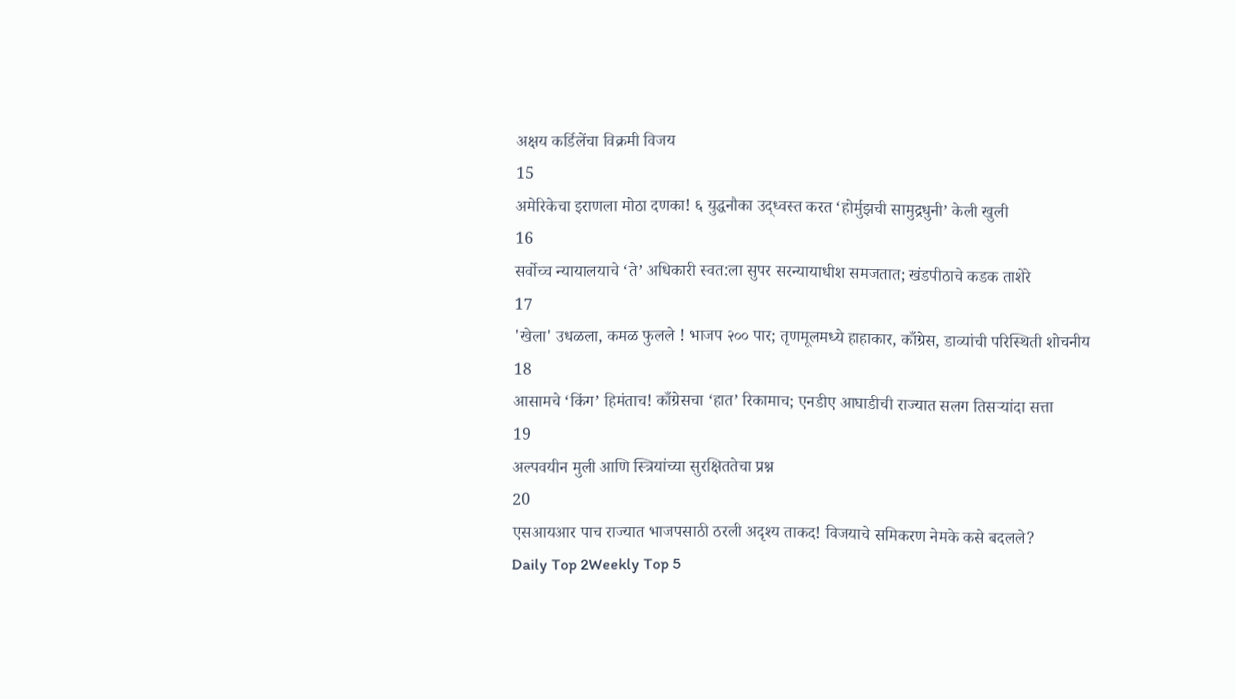अक्षय कर्डिलेंचा विक्रमी विजय
15
अमेरिकेचा इराणला मोठा दणका! ६ युद्धनौका उद्ध्वस्त करत ‘होर्मुझची सामुद्रधुनी’ केली खुली
16
सर्वोच्च न्यायालयाचे ‘ते’ अधिकारी स्वत:ला सुपर सरन्यायाधीश समजतात; खंडपीठाचे कडक ताशेरे
17
'खेला' उधळला, कमळ फुलले ! भाजप २०० पार; तृणमूलमध्ये हाहाकार, काँग्रेस, डाव्यांची परिस्थिती शोचनीय
18
आसामचे ‘किंग’ हिमंताच! काँग्रेसचा ‘हात’ रिकामाच; एनडीए आघाडीची राज्यात सलग तिसऱ्यांदा सत्ता
19
अल्पवयीन मुली आणि स्त्रियांच्या सुरक्षिततेचा प्रश्न
20
एसआयआर पाच राज्यात भाजपसाठी ठरली अदृश्य ताकद! विजयाचे समिकरण नेमके कसे बदलले?
Daily Top 2Weekly Top 5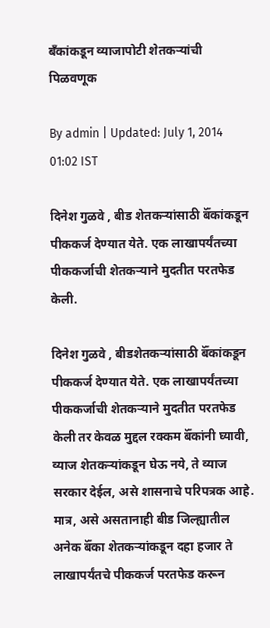बँकांकडून व्याजापोटी शेतकऱ्यांची पिळवणूक

By admin | Updated: July 1, 2014 01:02 IST

दिनेश गुळवे , बीड शेतकऱ्यांसाठी बॅँकांकडून पीककर्ज देण्यात येते. एक लाखापर्यंतच्या पीककर्जाची शेतकऱ्याने मुदतीत परतफेड केली.

दिनेश गुळवे , बीडशेतकऱ्यांसाठी बॅँकांकडून पीककर्ज देण्यात येते. एक लाखापर्यंतच्या पीककर्जाची शेतकऱ्याने मुदतीत परतफेड केली तर केवळ मुद्दल रक्कम बॅँकांनी घ्यावी, व्याज शेतकऱ्यांकडून घेऊ नये, ते व्याज सरकार देईल, असे शासनाचे परिपत्रक आहे. मात्र, असे असतानाही बीड जिल्ह्यातील अनेक बॅँका शेतकऱ्यांकडून दहा हजार ते लाखापर्यंतचे पीककर्ज परतफेड करून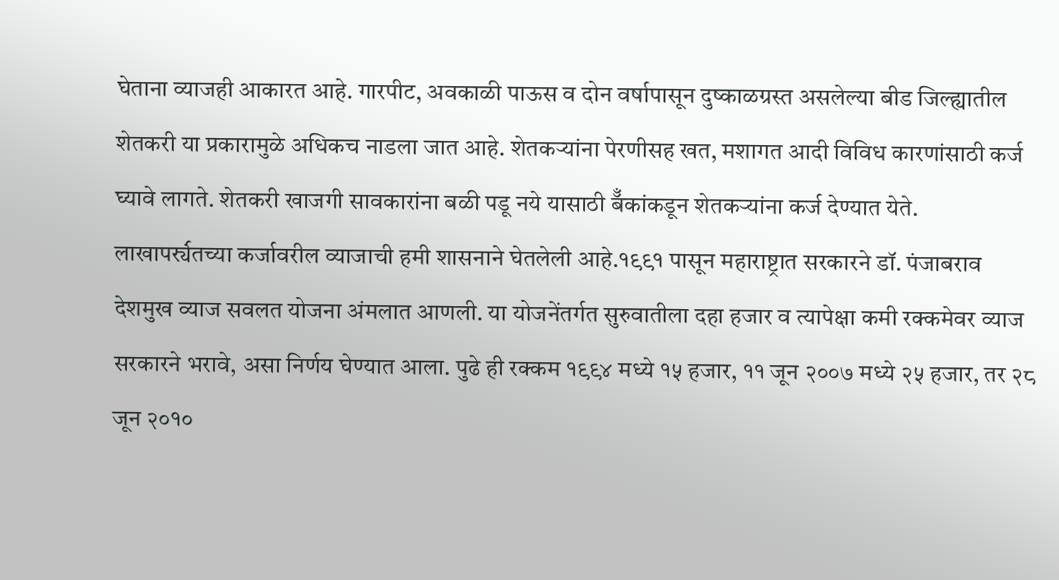घेताना व्याजही आकारत आहे. गारपीट, अवकाळी पाऊस व दोन वर्षापासून दुष्काळग्रस्त असलेल्या बीड जिल्ह्यातील शेतकरी या प्रकारामुळे अधिकच नाडला जात आहे. शेतकऱ्यांना पेरणीसह खत, मशागत आदी विविध कारणांसाठी कर्ज घ्यावे लागते. शेतकरी खाजगी सावकारांना बळी पडू नये यासाठी बॅँकांकडून शेतकऱ्यांना कर्ज देण्यात येते. लाखापर्र्यंतच्या कर्जावरील व्याजाची हमी शासनाने घेतलेली आहे.१९९१ पासून महाराष्ट्रात सरकारने डॉ. पंजाबराव देशमुख व्याज सवलत योजना अंमलात आणली. या योजनेंतर्गत सुरुवातीला दहा हजार व त्यापेक्षा कमी रक्कमेवर व्याज सरकारने भरावे, असा निर्णय घेण्यात आला. पुढे ही रक्कम १९९४ मध्ये १५ हजार, ११ जून २००७ मध्ये २५ हजार, तर २८ जून २०१०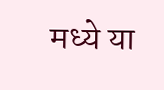मध्ये या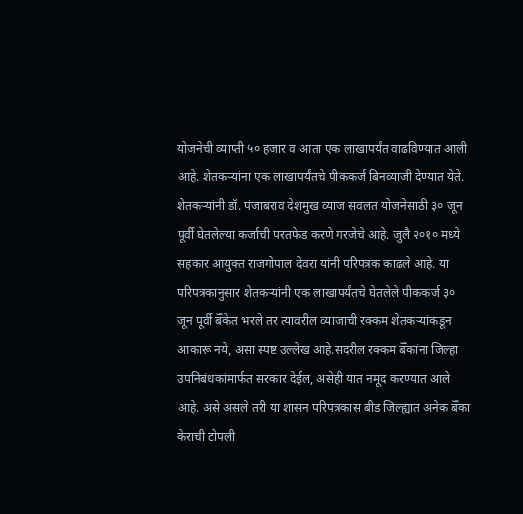योजनेची व्याप्ती ५० हजार व आता एक लाखापर्यंत वाढविण्यात आली आहे. शेतकऱ्यांना एक लाखापर्यंतचे पीककर्ज बिनव्याजी देण्यात येते. शेतकऱ्यांनी डॉ. पंजाबराव देशमुख व्याज सवलत योजनेसाठी ३० जून पूर्वी घेतलेल्या कर्जाची परतफेड करणे गरजेचे आहे. जुलै २०१० मध्ये सहकार आयुक्त राजगोपाल देवरा यांनी परिपत्रक काढले आहे. या परिपत्रकानुसार शेतकऱ्यांनी एक लाखापर्यंतचे घेतलेले पीककर्ज ३० जून पूर्वी बॅँकेत भरले तर त्यावरील व्याजाची रक्कम शेतकऱ्यांकडून आकारू नये, असा स्पष्ट उल्लेख आहे.सदरील रक्कम बॅँकांना जिल्हा उपनिबंधकांमार्फत सरकार देईल, असेही यात नमूद करण्यात आले आहे. असे असले तरी या शासन परिपत्रकास बीड जिल्ह्यात अनेक बॅँका केराची टोपली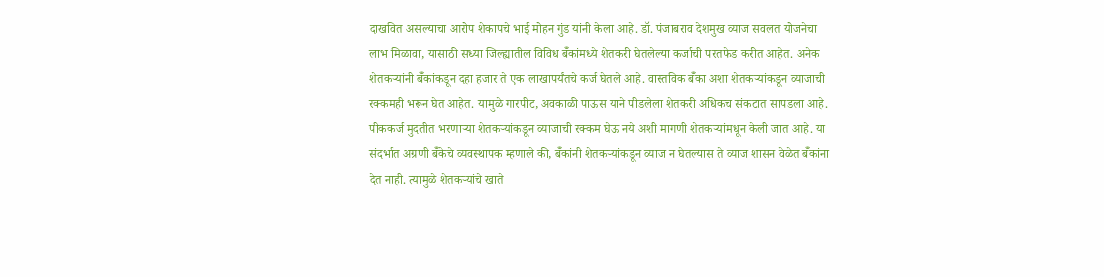दाखवित असल्याचा आरोप शेकापचे भाई मोहन गुंड यांनी केला आहे. डॉ. पंजाबराव देशमुख व्याज सवलत योजनेचा लाभ मिळावा, यासाठी सध्या जिल्ह्यातील विविध बॅँकांमध्ये शेतकरी घेतलेल्या कर्जाची परतफेड करीत आहेत. अनेक शेतकऱ्यांनी बॅँकांकडून दहा हजार ते एक लाखापर्यंतचे कर्ज घेतले आहे. वास्तविक बॅँका अशा शेतकऱ्यांकडून व्याजाची रक्कमही भरून घेत आहेत. यामुळे गारपीट, अवकाळी पाऊस याने पीडलेला शेतकरी अधिकच संकटात सापडला आहे. पीककर्ज मुदतीत भरणाऱ्या शेतकऱ्यांकडून व्याजाची रक्कम घेऊ नये अशी मागणी शेतकऱ्यांमधून केली जात आहे. या संदर्भात अग्रणी बॅँकेचे व्यवस्थापक म्हणाले की, बॅँकांनी शेतकऱ्यांकडून व्याज न घेतल्यास ते व्याज शासन वेळेत बॅँकांना देत नाही. त्यामुळे शेतकऱ्यांचे खाते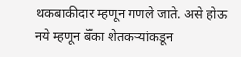थकबाकीदार म्हणून गणले जाते. असे होऊ नये म्हणून बॅँका शेतकऱ्यांकडून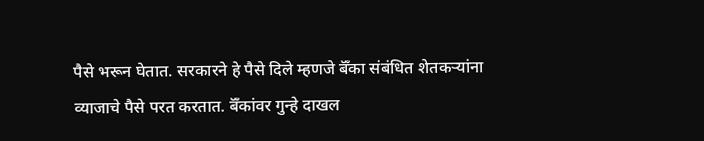पैसे भरून घेतात. सरकारने हे पैसे दिले म्हणजे बॅँका संबंधित शेतकऱ्यांना व्याजाचे पैसे परत करतात. बॅँकांवर गुन्हे दाखल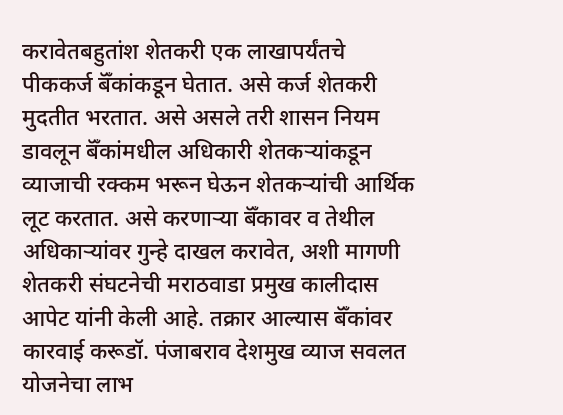करावेतबहुतांश शेतकरी एक लाखापर्यंतचे पीककर्ज बॅँकांकडून घेतात. असे कर्ज शेतकरी मुदतीत भरतात. असे असले तरी शासन नियम डावलून बॅँकांमधील अधिकारी शेतकऱ्यांकडून व्याजाची रक्कम भरून घेऊन शेतकऱ्यांची आर्थिक लूट करतात. असे करणाऱ्या बॅँकावर व तेथील अधिकाऱ्यांवर गुन्हे दाखल करावेत, अशी मागणी शेतकरी संघटनेची मराठवाडा प्रमुख कालीदास आपेट यांनी केली आहे. तक्रार आल्यास बॅँकांवर कारवाई करूडॉ. पंजाबराव देशमुख व्याज सवलत योजनेचा लाभ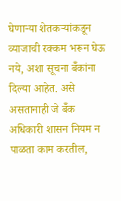घेणाऱ्या शेतकऱ्यांकडून व्याजाची रक्कम भरून घेऊ नये, अशा सूचना बॅँकांना दिल्या आहेत. असे असतानाही जे बॅँक अधिकारी शासन नियम न पाळता काम करतील,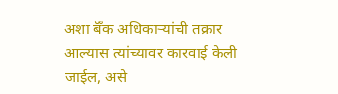अशा बॅँक अधिकाऱ्यांची तक्रार आल्यास त्यांच्यावर कारवाई केली जाईल, असे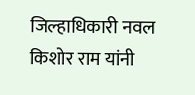जिल्हाधिकारी नवल किशोर राम यांनी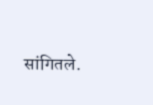सांगितले.